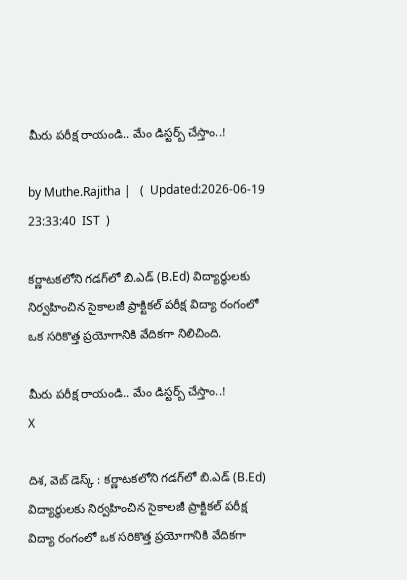మీరు పరీక్ష రాయండి.. మేం డిస్టర్బ్ చేస్తాం..!

by Muthe.Rajitha |   (  Updated:2026-06-19 23:33:40  IST  )

కర్ణాటకలోని గడగ్‌లో బి.ఎడ్ (B.Ed) విద్యార్థులకు నిర్వహించిన సైకాలజీ ప్రాక్టికల్ పరీక్ష విద్యా రంగంలో ఒక సరికొత్త ప్రయోగానికి వేదికగా నిలిచింది.

మీరు పరీక్ష రాయండి.. మేం డిస్టర్బ్ చేస్తాం..!
X

దిశ, వెబ్ డెస్క్ : కర్ణాటకలోని గడగ్‌లో బి.ఎడ్ (B.Ed) విద్యార్థులకు నిర్వహించిన సైకాలజీ ప్రాక్టికల్ పరీక్ష విద్యా రంగంలో ఒక సరికొత్త ప్రయోగానికి వేదికగా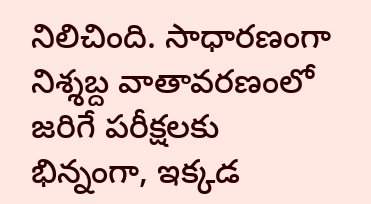నిలిచింది. సాధారణంగా నిశ్శబ్ద వాతావరణంలో జరిగే పరీక్షలకు భిన్నంగా, ఇక్కడ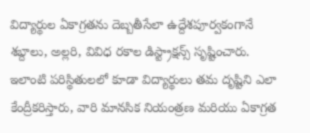విద్యార్థుల ఏకాగ్రతను దెబ్బతీసేలా ఉద్దేశపూర్వకంగానే శబ్దాలు, అల్లరి, వివిధ రకాల డిస్ట్రాక్షన్స్ సృష్టించారు. ఇలాంటి పరిస్థితులలో కూడా విద్యార్థులు తమ దృష్టిని ఎలా కేంద్రీకరిస్తారు, వారి మానసిక నియంత్రణ మరియు ఏకాగ్రత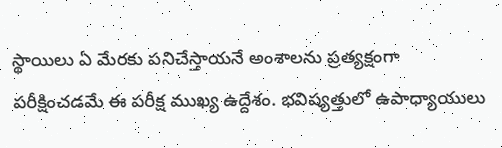స్థాయిలు ఏ మేరకు పనిచేస్తాయనే అంశాలను ప్రత్యక్షంగా పరీక్షించడమే ఈ పరీక్ష ముఖ్య ఉద్దేశం. భవిష్యత్తులో ఉపాధ్యాయులు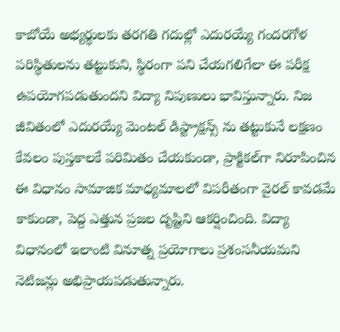కాబోయే అభ్యర్థులకు తరగతి గదుల్లో ఎదురయ్యే గందరగోళ పరిస్థితులను తట్టుకుని, స్థిరంగా పని చేయగలిగేలా ఈ పరీక్ష ఉపయోగపడుతుందని విద్యా నిపుణులు భావిస్తున్నారు. నిజ జీవితంలో ఎదురయ్యే మెంటల్ డిస్ట్రాక్షన్స్ ను తట్టుకునే లక్షణం కేవలం పుస్తకాలకే పరిమితం చేయకుండా, ప్రాక్టికల్‌గా నిరూపించిన ఈ విధానం సామాజిక మాధ్యమాలలో విపరీతంగా వైరల్ కావడమే కాకుండా, పెద్ద ఎత్తున ప్రజల దృష్టిని ఆకర్షించింది. విద్యా విధానంలో ఇలాంటి వినూత్న ప్రయోగాలు ప్రశంసనీయమని నెటిజన్లు అభిప్రాయపడుతున్నారు.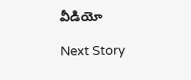వీడియో

Next Story